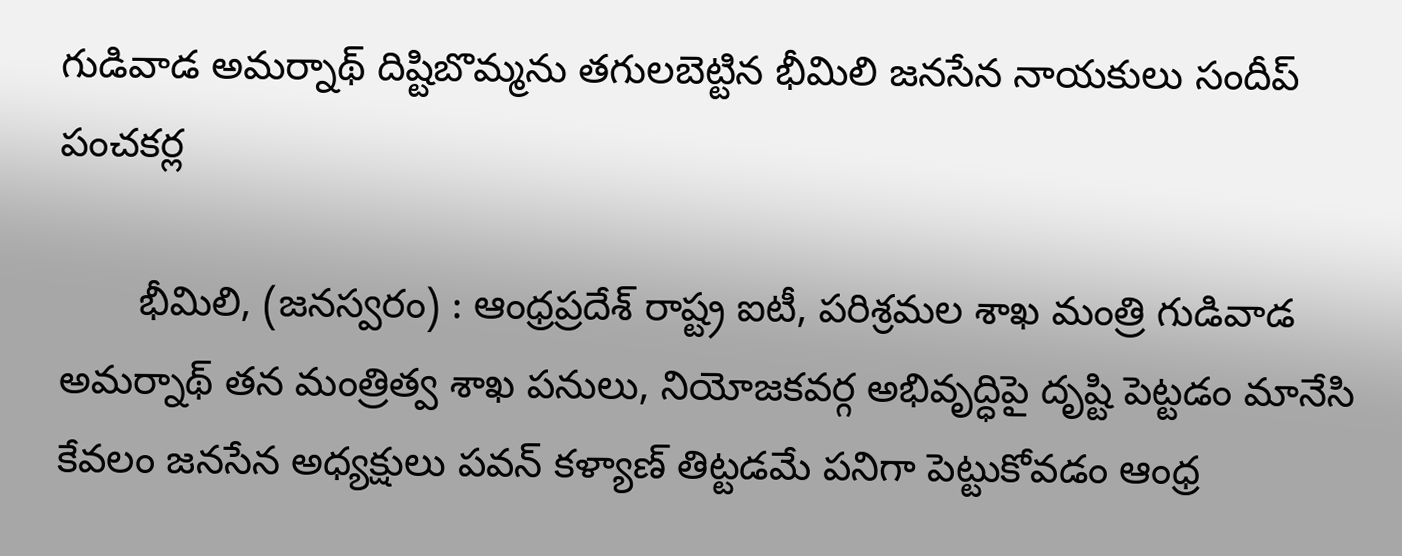గుడివాడ అమర్నాథ్ దిష్టిబొమ్మను తగులబెట్టిన భీమిలి జనసేన నాయకులు సందీప్ పంచకర్ల

       భీమిలి, (జనస్వరం) : ఆంధ్రప్రదేశ్ రాష్ట్ర ఐటీ, పరిశ్రమల శాఖ మంత్రి గుడివాడ అమర్నాథ్ తన మంత్రిత్వ శాఖ పనులు, నియోజకవర్గ అభివృద్ధిపై దృష్టి పెట్టడం మానేసి కేవలం జనసేన అధ్యక్షులు పవన్ కళ్యాణ్ తిట్టడమే పనిగా పెట్టుకోవడం ఆంధ్ర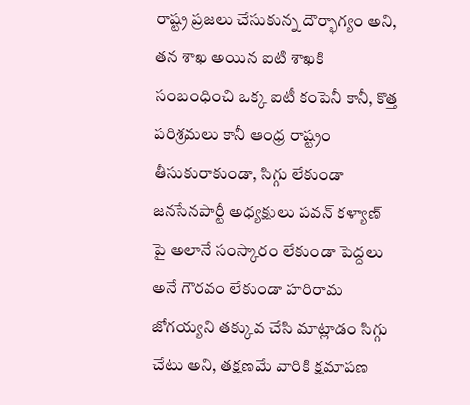రాష్ట్ర ప్రజలు చేసుకున్న దౌర్భాగ్యం అని, తన శాఖ అయిన ఐటి శాఖకి సంబంధించి ఒక్క ఐటీ కంపెనీ కానీ, కొత్త పరిశ్రమలు కానీ ఆంధ్ర రాష్ట్రం తీసుకురాకుండా, సిగ్గు లేకుండా జనసేనపార్టీ అధ్యక్షులు పవన్ కళ్యాణ్ పై అలానే సంస్కారం లేకుండా పెద్దలు అనే గౌరవం లేకుండా హరిరామ జోగయ్యని తక్కువ చేసి మాట్లాడం సిగ్గు చేటు అని, తక్షణమే వారికి క్షమాపణ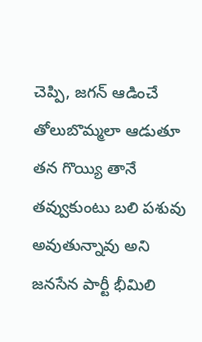చెప్పి, జగన్ ఆడించే తోలుబొమ్మలా ఆడుతూ తన గొయ్యి తానే తవ్వుకుంటు బలి పశువు అవుతున్నావు అని జనసేన పార్టీ భీమిలి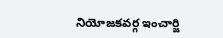నియోజకవర్గ ఇంచార్జి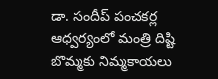డా. సందీప్ పంచకర్ల ఆధ్వర్యంలో మంత్రి దిష్టి బొమ్మకు నిమ్మకాయలు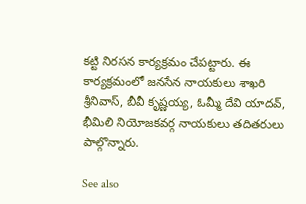కట్టి నిరసన కార్యక్రమం చేపట్టారు. ఈ కార్యక్రమంలో జనసేన నాయకులు శాఖరి శ్రీనివాస్, బీవీ కృష్ణయ్య, ఓమ్మీ దేవి యాదవ్, భీమిలి నియోజకవర్గ నాయకులు తదితరులు పాల్గొన్నారు.

See also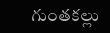గుంతకల్లు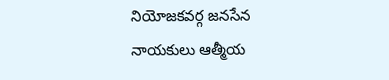నియోజకవర్గ జనసేన నాయకులు ఆత్మీయ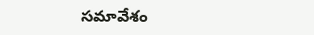సమావేశం